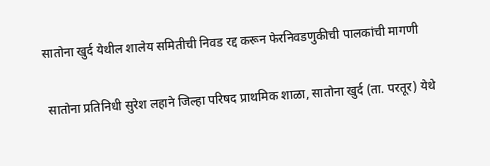सातोना खुर्द येथील शालेय समितीची निवड रद्द करून फेरनिवडणुकीची पालकांची मागणी

 सातोना प्रतिनिधी सुरेश लहाने जिल्हा परिषद प्राथमिक शाळा, सातोना खुर्द (ता. परतूर) येथे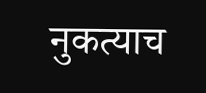नुकत्याच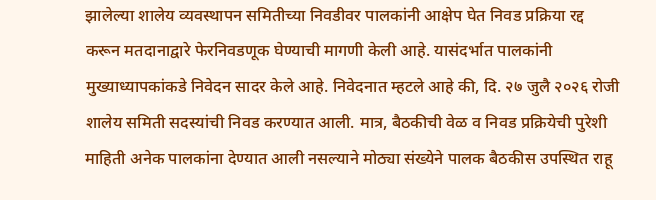झालेल्या शालेय व्यवस्थापन समितीच्या निवडीवर पालकांनी आक्षेप घेत निवड प्रक्रिया रद्द करून मतदानाद्वारे फेरनिवडणूक घेण्याची मागणी केली आहे. यासंदर्भात पालकांनी मुख्याध्यापकांकडे निवेदन सादर केले आहे. निवेदनात म्हटले आहे की, दि. २७ जुलै २०२६ रोजी शालेय समिती सदस्यांची निवड करण्यात आली. मात्र, बैठकीची वेळ व निवड प्रक्रियेची पुरेशी माहिती अनेक पालकांना देण्यात आली नसल्याने मोठ्या संख्येने पालक बैठकीस उपस्थित राहू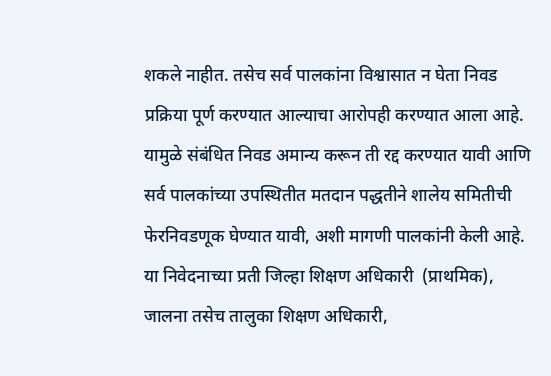शकले नाहीत. तसेच सर्व पालकांना विश्वासात न घेता निवड प्रक्रिया पूर्ण करण्यात आल्याचा आरोपही करण्यात आला आहे. यामुळे संबंधित निवड अमान्य करून ती रद्द करण्यात यावी आणि सर्व पालकांच्या उपस्थितीत मतदान पद्धतीने शालेय समितीची फेरनिवडणूक घेण्यात यावी, अशी मागणी पालकांनी केली आहे. या निवेदनाच्या प्रती जिल्हा शिक्षण अधिकारी  (प्राथमिक), जालना तसेच तालुका शिक्षण अधिकारी,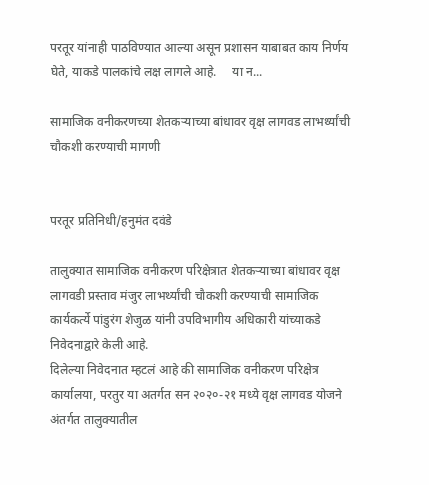परतूर यांनाही पाठविण्यात आल्या असून प्रशासन याबाबत काय निर्णय घेते, याकडे पालकांचे लक्ष लागले आहे.     या न...

सामाजिक वनीकरणच्या शेतकऱ्याच्या बांधावर वृक्ष लागवड लाभर्थ्यांची चौकशी करण्याची मागणी


परतूर प्रतिनिधी/हनुमंत दवंडे

तालुक्यात सामाजिक वनीकरण परिक्षेत्रात शेतकऱ्याच्या बांधावर वृक्ष लागवडी प्रस्ताव मंजुर लाभर्थ्यांची चौकशी करण्याची सामाजिक कार्यकर्त्ये पांडुरंग शेजुळ यांनी उपविभागीय अधिकारी यांच्याकडे निवेदनाद्वारे केली आहे.
दिलेल्या निवेदनात म्हटलं आहे की सामाजिक वनीकरण परिक्षेत्र कार्यालया, परतुर या अतर्गत सन २०२०-२१ मध्ये वृक्ष लागवड योजने अंतर्गत तालुक्यातील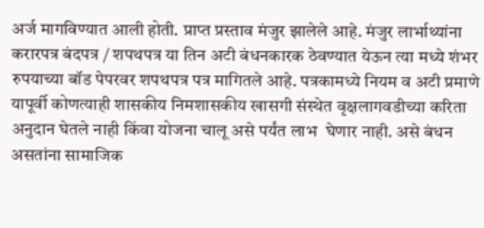अर्ज मागविण्यात आली होती. प्राप्त प्रस्ताव मंजुर झालेले आहे. मंजुर लार्भाथ्यांना करारपत्र बंदपत्र / शपथपत्र या तिन अटी बंधनकारक ठेवण्यात येऊन त्या मध्ये शंभर रुपयाच्या बॉड पेपरवर शपथपत्र पत्र मागितले आहे. पत्रकामध्ये नियम व अटी प्रमाणे यापूर्वी कोणत्याही शासकीय निमशासकीय खासगी संस्थेत वृक्षलागवडीच्या करिता अनुदान घेतले नाही किंवा योजना चालू असे पर्यंत लाभ  घेणार नाही. असे बंधन असतांना सामाजिक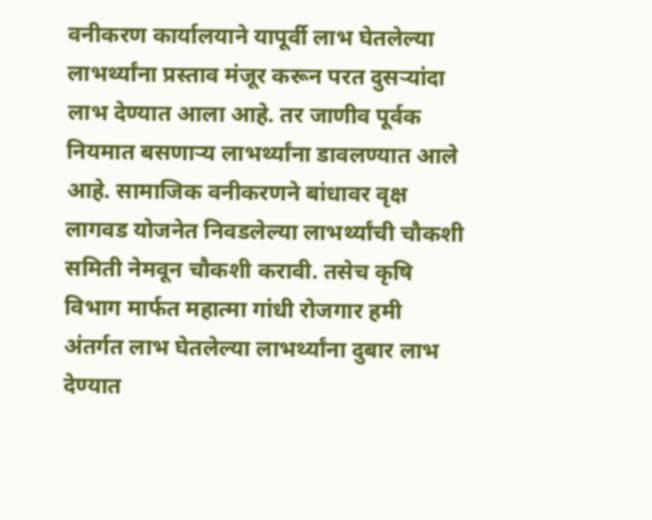वनीकरण कार्यालयाने यापूर्वी लाभ घेतलेल्या लाभर्थ्यांना प्रस्ताव मंजूर करून परत दुसर्‍यांदा लाभ देण्यात आला आहे. तर जाणीव पूर्वक नियमात बसणार्‍य लाभर्थ्यांना डावलण्यात आले आहे. सामाजिक वनीकरणने बांधावर वृक्ष लागवड योजनेत निवडलेल्या लाभर्थ्यांची चौकशी समिती नेमवून चौकशी करावी. तसेच कृषि विभाग मार्फत महात्मा गांधी रोजगार हमी अंतर्गत लाभ घेतलेल्या लाभर्थ्यांना दुबार लाभ देण्यात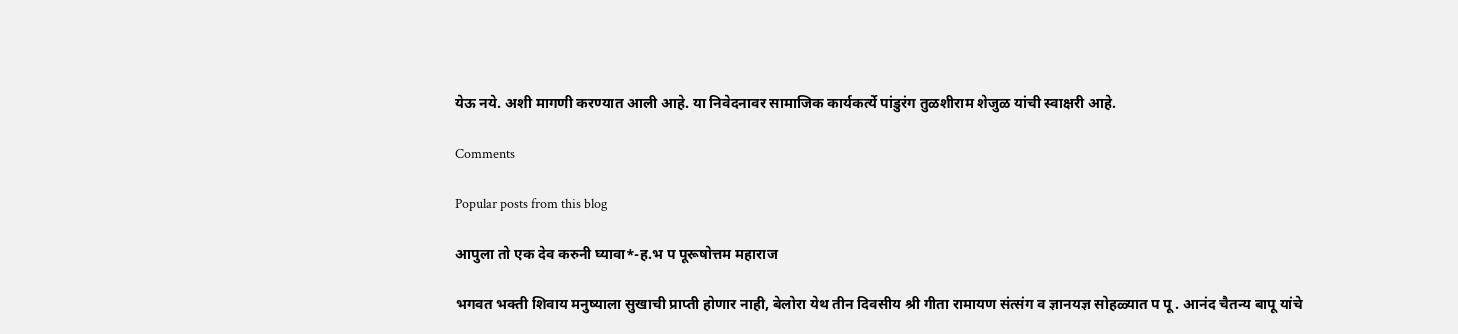येऊ नये. अशी मागणी करण्यात आली आहे. या निवेदनावर सामाजिक कार्यकर्त्ये पांडुरंग तुळशीराम शेजुळ यांची स्वाक्षरी आहे.

Comments

Popular posts from this blog

आपुला तो एक देव करुनी घ्यावा*-ह.भ प पूरूषोत्तम महाराज

भगवत भक्ती शिवाय मनुष्याला सुखाची प्राप्ती होणार नाही, बेलोरा येथ तीन दिवसीय श्री गीता रामायण संत्संग व ज्ञानयज्ञ सोहळ्यात प पू . आनंद चैतन्य बापू यांचे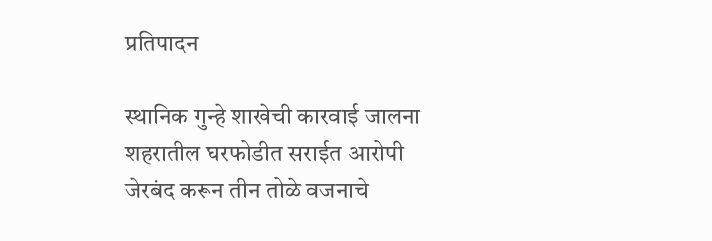प्रतिपादन

स्थानिक गुन्हे शाखेची कारवाई जालना शहरातील घरफोडीत सराईत आरोपी जेरबंद करून तीन तोळे वजनाचे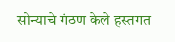सोन्याचे गंठण केले हस्तगत